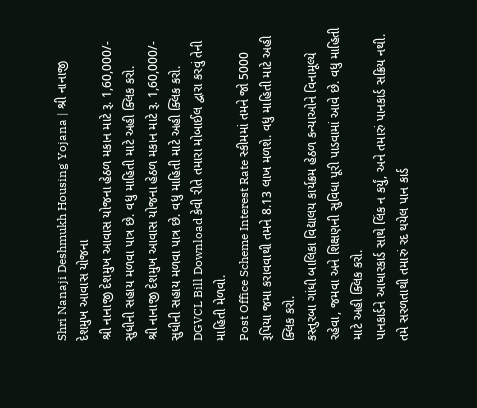Shri Nanaji Deshmukh Housing Yojana | શ્રી નાનાજી દેશમુખ આવાસ યોજના
શ્રી નાનાજી દેશમુખ આવાસ યોજના હેઠળ મકાન માટે રૂ. 1,60,000/- સુધીની સહાય મળવા પાત્ર છે. વધુ માહિતી માટે અહી ક્લિક કરો.
શ્રી નાનાજી દેશમુખ આવાસ યોજના હેઠળ મકાન માટે રૂ. 1,60,000/- સુધીની સહાય મળવા પાત્ર છે. વધુ માહિતી માટે અહી ક્લિક કરો.
DGVCL Bill Download કેવી રીતે તમારા મોબાઈલ દ્વારા કરવું તેની માહિતી મેળવો.
Post Office Scheme Interest Rate સ્કીમમાં તમને જો 5000 રૂપિયા જમા કરાવવાથી તમને 8.13 લાખ મળશે. વધુ માહિતી માટે અહી ક્લિક કરો.
કસ્તુરબા ગાંધી બાલિકા વિદ્યાલય કાર્યક્રમ હેઠળ કન્યાઓને વિનામૂલ્યે રહેવા, જમવા અને શિક્ષણની સુવિધા પૂરી પાડવામાં આવે છે. વધુ માહિતી માટે અહી ક્લિક કરો.
પાનકાર્ડને આધારકાર્ડ સાથે લિંક ન કર્યું, અને તમારું પાનકાર્ડ સક્રિય નથી. તમે સરળતાથી તમારું રદ થયેલ પાન કાર્ડ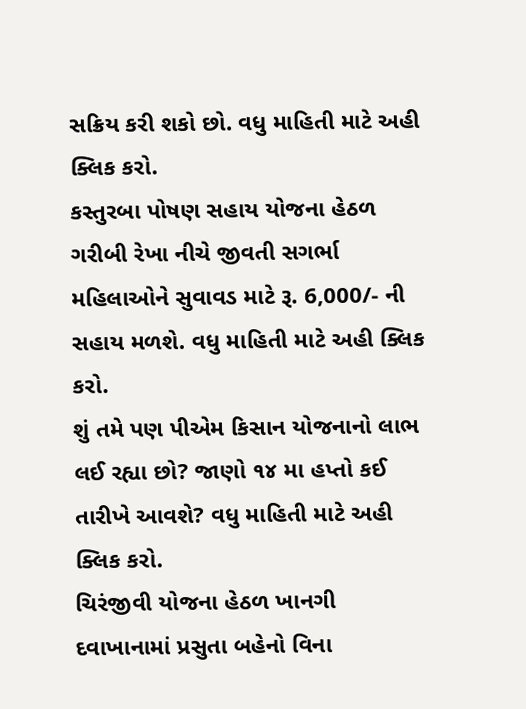સક્રિય કરી શકો છો. વધુ માહિતી માટે અહી ક્લિક કરો.
કસ્તુરબા પોષણ સહાય યોજના હેઠળ ગરીબી રેખા નીચે જીવતી સગર્ભા મહિલાઓને સુવાવડ માટે રૂ. 6,000/- ની સહાય મળશે. વધુ માહિતી માટે અહી ક્લિક કરો.
શું તમે પણ પીએમ કિસાન યોજનાનો લાભ લઈ રહ્યા છો? જાણો ૧૪ મા હપ્તો કઈ તારીખે આવશે? વધુ માહિતી માટે અહી ક્લિક કરો.
ચિરંજીવી યોજના હેઠળ ખાનગી દવાખાનામાં પ્રસુતા બહેનો વિના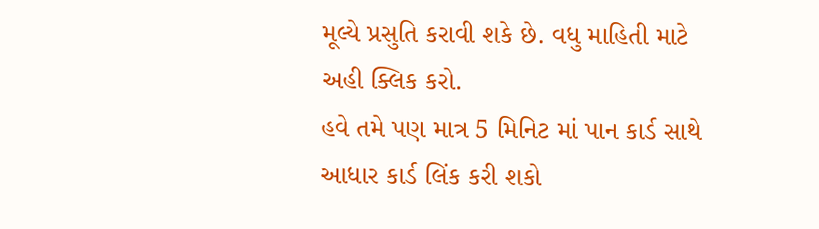મૂલ્યે પ્રસુતિ કરાવી શકે છે. વધુ માહિતી માટે અહી ક્લિક કરો.
હવે તમે પણ માત્ર 5 મિનિટ માં પાન કાર્ડ સાથે આધાર કાર્ડ લિંક કરી શકો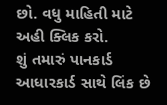છો. વધુ માહિતી માટે અહી ક્લિક કરો.
શું તમારું પાનકાર્ડ આધારકાર્ડ સાથે લિંક છે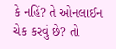કે નહિં? તે ઓનલાઈન ચેક કરવું છે? તો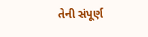તેની સંપૂર્ણ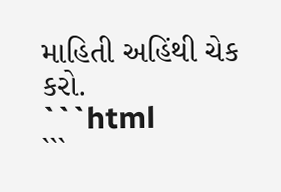માહિતી અહિંથી ચેક કરો.
```html
```